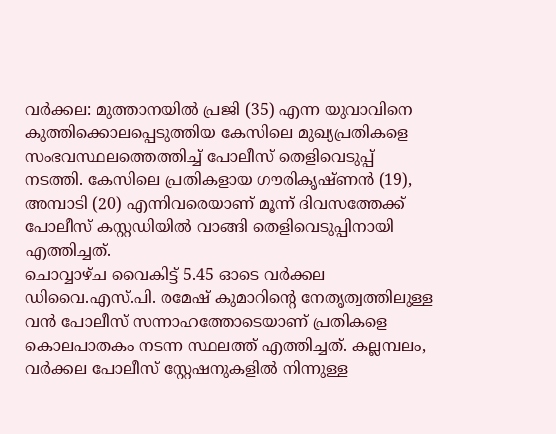വർക്കല: മുത്താനയിൽ പ്രജി (35) എന്ന യുവാവിനെ കുത്തിക്കൊലപ്പെടുത്തിയ കേസിലെ മുഖ്യപ്രതികളെ സംഭവസ്ഥലത്തെത്തിച്ച് പോലീസ് തെളിവെടുപ്പ് നടത്തി. കേസിലെ പ്രതികളായ ഗൗരികൃഷ്ണൻ (19), അമ്പാടി (20) എന്നിവരെയാണ് മൂന്ന് ദിവസത്തേക്ക് പോലീസ് കസ്റ്റഡിയിൽ വാങ്ങി തെളിവെടുപ്പിനായി എത്തിച്ചത്.
ചൊവ്വാഴ്ച വൈകിട്ട് 5.45 ഓടെ വർക്കല ഡിവൈ.എസ്.പി. രമേഷ് കുമാറിന്റെ നേതൃത്വത്തിലുള്ള വൻ പോലീസ് സന്നാഹത്തോടെയാണ് പ്രതികളെ കൊലപാതകം നടന്ന സ്ഥലത്ത് എത്തിച്ചത്. കല്ലമ്പലം, വർക്കല പോലീസ് സ്റ്റേഷനുകളിൽ നിന്നുള്ള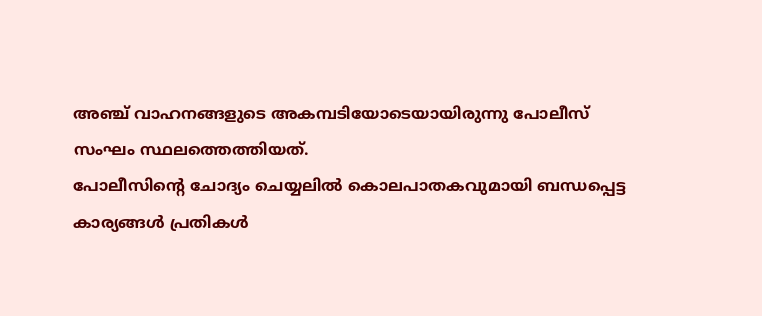അഞ്ച് വാഹനങ്ങളുടെ അകമ്പടിയോടെയായിരുന്നു പോലീസ് സംഘം സ്ഥലത്തെത്തിയത്.
പോലീസിന്റെ ചോദ്യം ചെയ്യലിൽ കൊലപാതകവുമായി ബന്ധപ്പെട്ട കാര്യങ്ങൾ പ്രതികൾ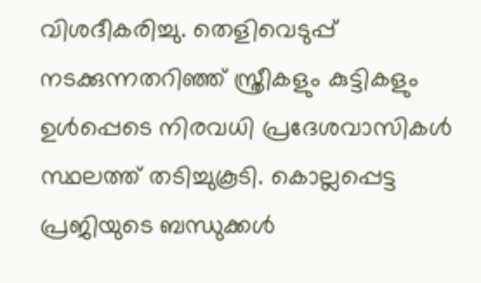വിശദീകരിച്ചു. തെളിവെടുപ്പ് നടക്കുന്നതറിഞ്ഞ് സ്ത്രീകളും കുട്ടികളും ഉൾപ്പെടെ നിരവധി പ്രദേശവാസികൾ സ്ഥലത്ത് തടിച്ചുകൂടി. കൊല്ലപ്പെട്ട പ്രജിയുടെ ബന്ധുക്കൾ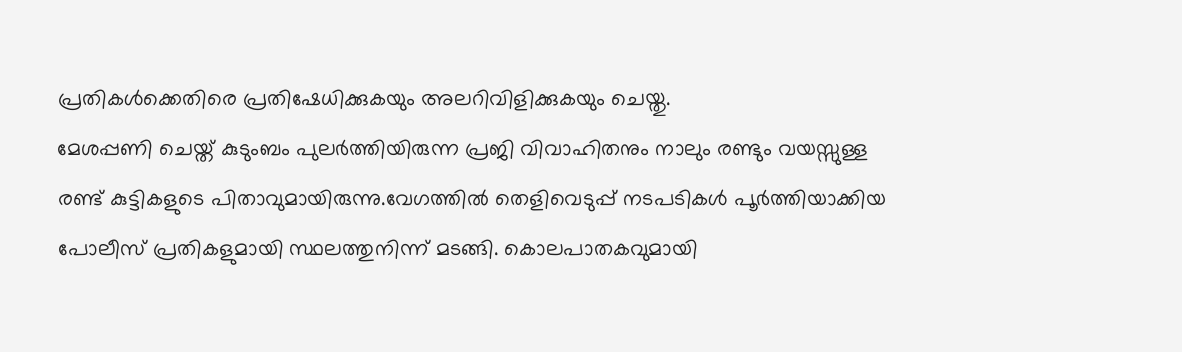പ്രതികൾക്കെതിരെ പ്രതിഷേധിക്കുകയും അലറിവിളിക്കുകയും ചെയ്തു.
മേശപ്പണി ചെയ്ത് കുടുംബം പുലർത്തിയിരുന്ന പ്രജി വിവാഹിതനും നാലും രണ്ടും വയസ്സുള്ള രണ്ട് കുട്ടികളുടെ പിതാവുമായിരുന്നു.വേഗത്തിൽ തെളിവെടുപ്പ് നടപടികൾ പൂർത്തിയാക്കിയ പോലീസ് പ്രതികളുമായി സ്ഥലത്തുനിന്ന് മടങ്ങി. കൊലപാതകവുമായി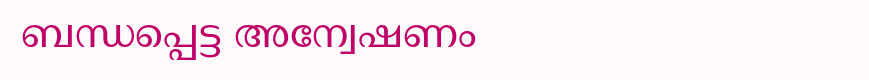ബന്ധപ്പെട്ട അന്വേഷണം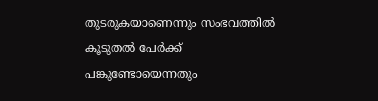തുടരുകയാണെന്നും സംഭവത്തിൽ കൂടുതൽ പേർക്ക് പങ്കുണ്ടോയെന്നതും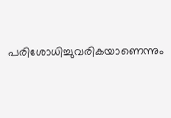പരിശോധിച്ചുവരികയാണെന്നും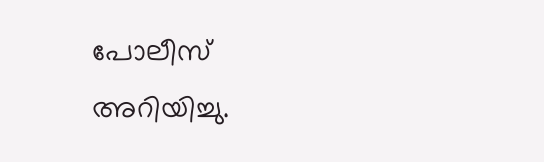പോലീസ് അറിയിച്ചു.